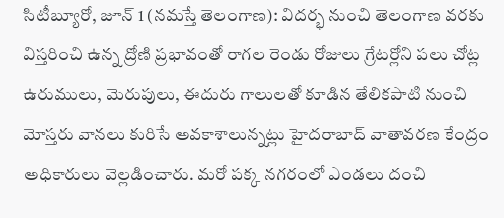సిటీబ్యూరో, జూన్ 1 (నమస్తే తెలంగాణ): విదర్భ నుంచి తెలంగాణ వరకు విస్తరించి ఉన్న ద్రోణి ప్రభావంతో రాగల రెండు రోజులు గ్రేటర్లోని పలు చోట్ల ఉరుములు, మెరుపులు, ఈదురు గాలులతో కూడిన తేలికపాటి నుంచి మోస్తరు వానలు కురిసే అవకాశాలున్నట్లు హైదరాబాద్ వాతావరణ కేంద్రం అధికారులు వెల్లడించారు. మరో పక్క నగరంలో ఎండలు దంచి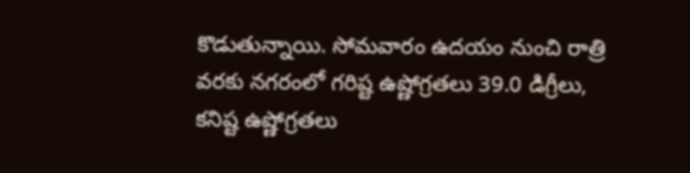కొడుతున్నాయి. సోమవారం ఉదయం నుంచి రాత్రి వరకు నగరంలో గరిష్ట ఉష్ణోగ్రతలు 39.0 డిగ్రీలు, కనిష్ట ఉష్ణోగ్రతలు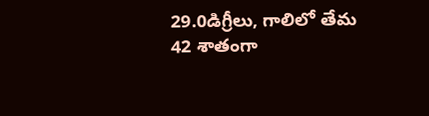29.0డిగ్రీలు, గాలిలో తేమ 42 శాతంగా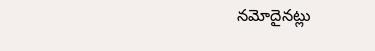నమోదైనట్లు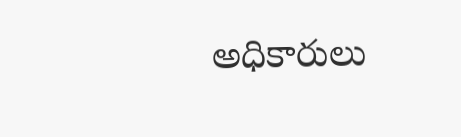అధికారులు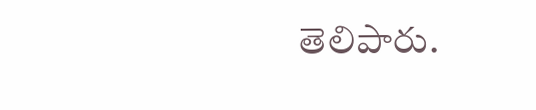తెలిపారు.